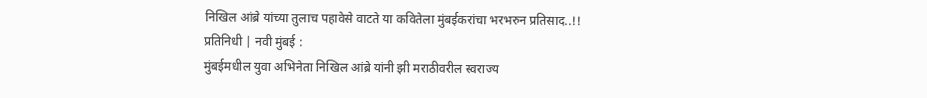निखिल आंब्रे यांच्या तुलाच पहावेसे वाटते या कवितेला मुंबईकरांचा भरभरुन प्रतिसाद..!!
प्रतिनिधी | नवी मुंबई :
मुंबईमधील युवा अभिनेता निखिल आंब्रे यांनी झी मराठीवरील स्वराज्य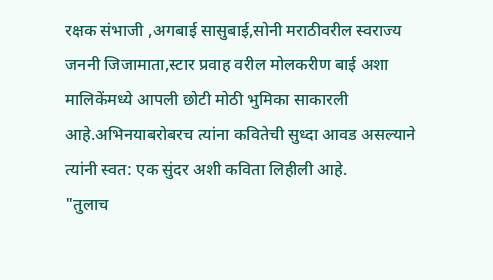रक्षक संभाजी ,अगबाई सासुबाई,सोनी मराठीवरील स्वराज्य जननी जिजामाता,स्टार प्रवाह वरील मोलकरीण बाई अशा मालिकेंमध्ये आपली छोटी मोठी भुमिका साकारली आहे.अभिनयाबरोबरच त्यांना कवितेची सुध्दा आवड असल्याने त्यांनी स्वत: एक सुंदर अशी कविता लिहीली आहे.
"तुलाच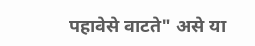पहावेसे वाटते" असे या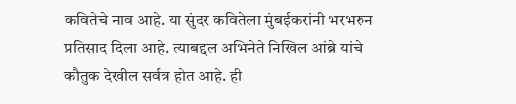कवितेचे नाव आहे. या सुंदर कवितेला मुंबईकरांनी भरभरुन प्रतिसाद दिला आहे. त्याबद्दल अभिनेते निखिल आंब्रे यांचे कौतुक देखील सर्वत्र होत आहे. ही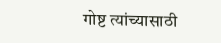गोष्ट त्यांच्यासाठी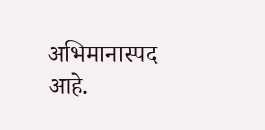अभिमानास्पद आहे.